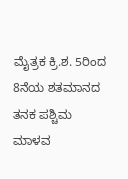ಮೈತ್ರಕ ಕ್ರಿ.ಶ. 5ರಿಂದ 8ನೆಯ ಶತಮಾನದ ತನಕ ಪಶ್ಚಿಮ ಮಾಳವ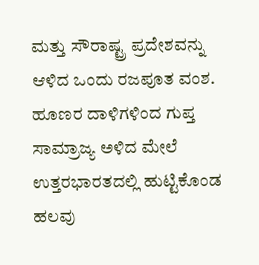ಮತ್ತು ಸೌರಾಷ್ಟ್ರ ಪ್ರದೇಶವನ್ನು ಆಳಿದ ಒಂದು ರಜಪೂತ ವಂಶ. ಹೂಣರ ದಾಳಿಗಳಿಂದ ಗುಪ್ತ ಸಾಮ್ರಾಜ್ಯ ಅಳಿದ ಮೇಲೆ ಉತ್ತರಭಾರತದಲ್ಲಿ ಹುಟ್ಟಿಕೊಂಡ ಹಲವು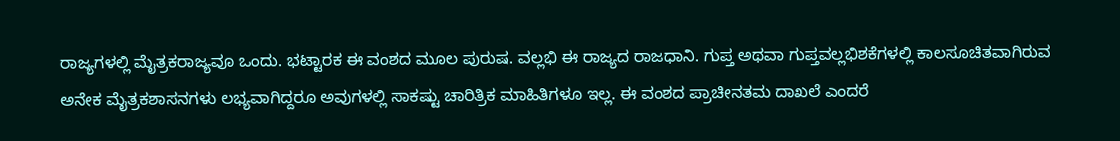ರಾಜ್ಯಗಳಲ್ಲಿ ಮೈತ್ರಕರಾಜ್ಯವೂ ಒಂದು. ಭಟ್ಟಾರಕ ಈ ವಂಶದ ಮೂಲ ಪುರುಷ. ವಲ್ಲಭಿ ಈ ರಾಜ್ಯದ ರಾಜಧಾನಿ. ಗುಪ್ತ ಅಥವಾ ಗುಪ್ತವಲ್ಲಭಿಶಕೆಗಳಲ್ಲಿ ಕಾಲಸೂಚಿತವಾಗಿರುವ ಅನೇಕ ಮೈತ್ರಕಶಾಸನಗಳು ಲಭ್ಯವಾಗಿದ್ದರೂ ಅವುಗಳಲ್ಲಿ ಸಾಕಷ್ಟು ಚಾರಿತ್ರಿಕ ಮಾಹಿತಿಗಳೂ ಇಲ್ಲ. ಈ ವಂಶದ ಪ್ರಾಚೀನತಮ ದಾಖಲೆ ಎಂದರೆ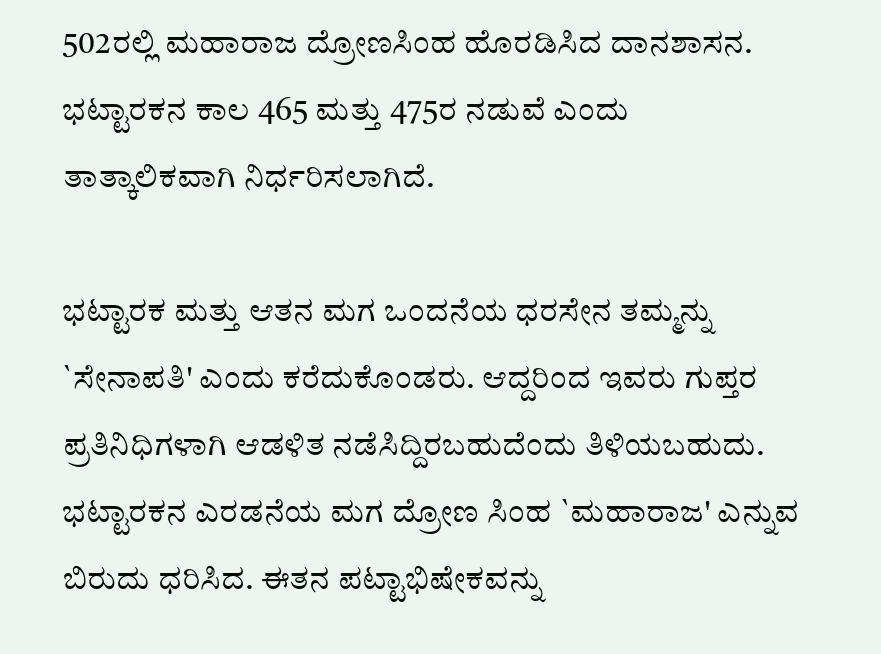502ರಲ್ಲಿ ಮಹಾರಾಜ ದ್ರೋಣಸಿಂಹ ಹೊರಡಿಸಿದ ದಾನಶಾಸನ. ಭಟ್ಟಾರಕನ ಕಾಲ 465 ಮತ್ತು 475ರ ನಡುವೆ ಎಂದು ತಾತ್ಕಾಲಿಕವಾಗಿ ನಿರ್ಧರಿಸಲಾಗಿದೆ.

ಭಟ್ಟಾರಕ ಮತ್ತು ಆತನ ಮಗ ಒಂದನೆಯ ಧರಸೇನ ತಮ್ಮನ್ನು `ಸೇನಾಪತಿ' ಎಂದು ಕರೆದುಕೊಂಡರು. ಆದ್ದರಿಂದ ಇವರು ಗುಪ್ತರ ಪ್ರತಿನಿಧಿಗಳಾಗಿ ಆಡಳಿತ ನಡೆಸಿದ್ದಿರಬಹುದೆಂದು ತಿಳಿಯಬಹುದು. ಭಟ್ಟಾರಕನ ಎರಡನೆಯ ಮಗ ದ್ರೋಣ ಸಿಂಹ `ಮಹಾರಾಜ' ಎನ್ನುವ ಬಿರುದು ಧರಿಸಿದ. ಈತನ ಪಟ್ಟಾಭಿಷೇಕವನ್ನು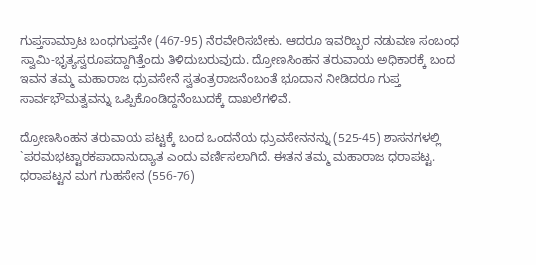ಗುಪ್ತಸಾಮ್ರಾಟ ಬಂಧಗುಪ್ತನೇ (467-95) ನೆರವೇರಿಸಬೇಕು. ಆದರೂ ಇವರಿಬ್ಬರ ನಡುವಣ ಸಂಬಂಧ ಸ್ವಾಮಿ-ಭೃತ್ಯಸ್ವರೂಪದ್ದಾಗಿತ್ತೆಂದು ತಿಳಿದುಬರುವುದು. ದ್ರೋಣಸಿಂಹನ ತರುವಾಯ ಅಧಿಕಾರಕ್ಕೆ ಬಂದ ಇವನ ತಮ್ಮ ಮಹಾರಾಜ ಧ್ರುವಸೇನೆ ಸ್ವತಂತ್ರರಾಜನೆಂಬಂತೆ ಭೂದಾನ ನೀಡಿದರೂ ಗುಪ್ತ ಸಾರ್ವಭೌಮತ್ವವನ್ನು ಒಪ್ಪಿಕೊಂಡಿದ್ದನೆಂಬುದಕ್ಕೆ ದಾಖಲೆಗಳಿವೆ.

ದ್ರೋಣಸಿಂಹನ ತರುವಾಯ ಪಟ್ಟಕ್ಕೆ ಬಂದ ಒಂದನೆಯ ಧ್ರುವಸೇನನನ್ನು (525-45) ಶಾಸನಗಳಲ್ಲಿ `ಪರಮಭಟ್ಟಾರಕಪಾದಾನುದ್ಯಾತ ಎಂದು ವರ್ಣಿಸಲಾಗಿದೆ. ಈತನ ತಮ್ಮ ಮಹಾರಾಜ ಧರಾಪಟ್ಟ. ಧರಾಪಟ್ಟನ ಮಗ ಗುಹಸೇನ (556-76)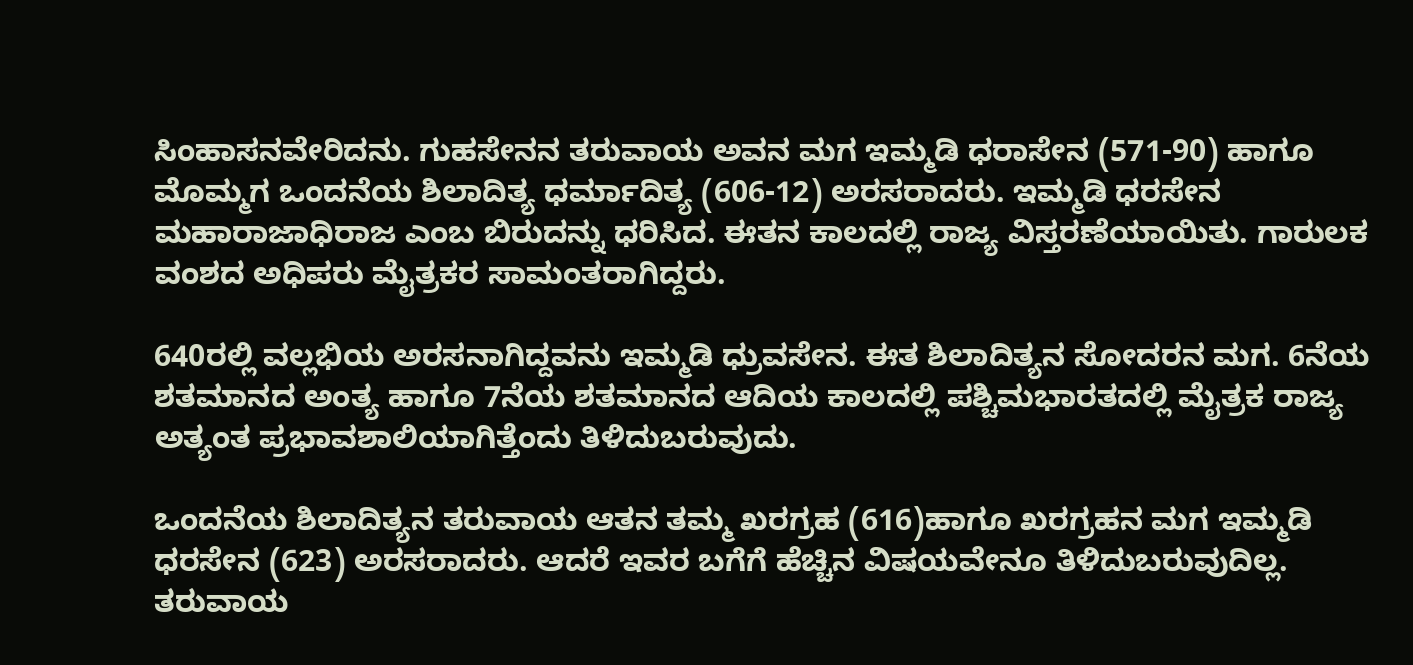ಸಿಂಹಾಸನವೇರಿದನು. ಗುಹಸೇನನ ತರುವಾಯ ಅವನ ಮಗ ಇಮ್ಮಡಿ ಧರಾಸೇನ (571-90) ಹಾಗೂ ಮೊಮ್ಮಗ ಒಂದನೆಯ ಶಿಲಾದಿತ್ಯ ಧರ್ಮಾದಿತ್ಯ (606-12) ಅರಸರಾದರು. ಇಮ್ಮಡಿ ಧರಸೇನ ಮಹಾರಾಜಾಧಿರಾಜ ಎಂಬ ಬಿರುದನ್ನು ಧರಿಸಿದ. ಈತನ ಕಾಲದಲ್ಲಿ ರಾಜ್ಯ ವಿಸ್ತರಣೆಯಾಯಿತು. ಗಾರುಲಕ ವಂಶದ ಅಧಿಪರು ಮೈತ್ರಕರ ಸಾಮಂತರಾಗಿದ್ದರು.

640ರಲ್ಲಿ ವಲ್ಲಭಿಯ ಅರಸನಾಗಿದ್ದವನು ಇಮ್ಮಡಿ ಧ್ರುವಸೇನ. ಈತ ಶಿಲಾದಿತ್ಯನ ಸೋದರನ ಮಗ. 6ನೆಯ ಶತಮಾನದ ಅಂತ್ಯ ಹಾಗೂ 7ನೆಯ ಶತಮಾನದ ಆದಿಯ ಕಾಲದಲ್ಲಿ ಪಶ್ಚಿಮಭಾರತದಲ್ಲಿ ಮೈತ್ರಕ ರಾಜ್ಯ ಅತ್ಯಂತ ಪ್ರಭಾವಶಾಲಿಯಾಗಿತ್ತೆಂದು ತಿಳಿದುಬರುವುದು.

ಒಂದನೆಯ ಶಿಲಾದಿತ್ಯನ ತರುವಾಯ ಆತನ ತಮ್ಮ ಖರಗ್ರಹ (616)ಹಾಗೂ ಖರಗ್ರಹನ ಮಗ ಇಮ್ಮಡಿ ಧರಸೇನ (623) ಅರಸರಾದರು. ಆದರೆ ಇವರ ಬಗೆಗೆ ಹೆಚ್ಚಿನ ವಿಷಯವೇನೂ ತಿಳಿದುಬರುವುದಿಲ್ಲ. ತರುವಾಯ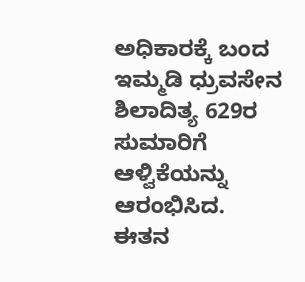ಅಧಿಕಾರಕ್ಕೆ ಬಂದ ಇಮ್ಮಡಿ ಧ್ರುವಸೇನ ಶಿಲಾದಿತ್ಯ 629ರ ಸುಮಾರಿಗೆ ಆಳ್ವಿಕೆಯನ್ನು ಆರಂಭಿಸಿದ. ಈತನ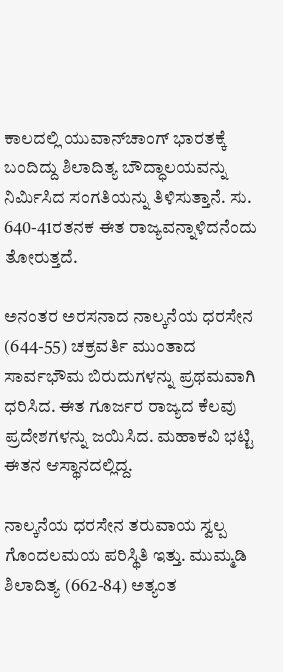ಕಾಲದಲ್ಲಿ ಯುವಾನ್‍ಚಾಂಗ್ ಭಾರತಕ್ಕೆ ಬಂದಿದ್ದು ಶಿಲಾದಿತ್ಯ ಬೌದ್ಧಾಲಯವನ್ನು ನಿರ್ಮಿಸಿದ ಸಂಗತಿಯನ್ನು ತಿಳಿಸುತ್ತಾನೆ. ಸು. 640-41ರತನಕ ಈತ ರಾಜ್ಯವನ್ನಾಳಿದನೆಂದು ತೋರುತ್ತದೆ.

ಅನಂತರ ಅರಸನಾದ ನಾಲ್ಕನೆಯ ಧರಸೇನ (644-55) ಚಕ್ರವರ್ತಿ ಮುಂತಾದ ಸಾರ್ವಭೌಮ ಬಿರುದುಗಳನ್ನು ಪ್ರಥಮವಾಗಿ ಧರಿಸಿದ. ಈತ ಗೂರ್ಜರ ರಾಜ್ಯದ ಕೆಲವು ಪ್ರದೇಶಗಳನ್ನು ಜಯಿಸಿದ. ಮಹಾಕವಿ ಭಟ್ಟಿ ಈತನ ಆಸ್ಥಾನದಲ್ಲಿದ್ದ.

ನಾಲ್ಕನೆಯ ಧರಸೇನ ತರುವಾಯ ಸ್ವಲ್ಪ ಗೊಂದಲಮಯ ಪರಿಸ್ಥಿತಿ ಇತ್ತು. ಮುಮ್ಮಡಿ ಶಿಲಾದಿತ್ಯ (662-84) ಅತ್ಯಂತ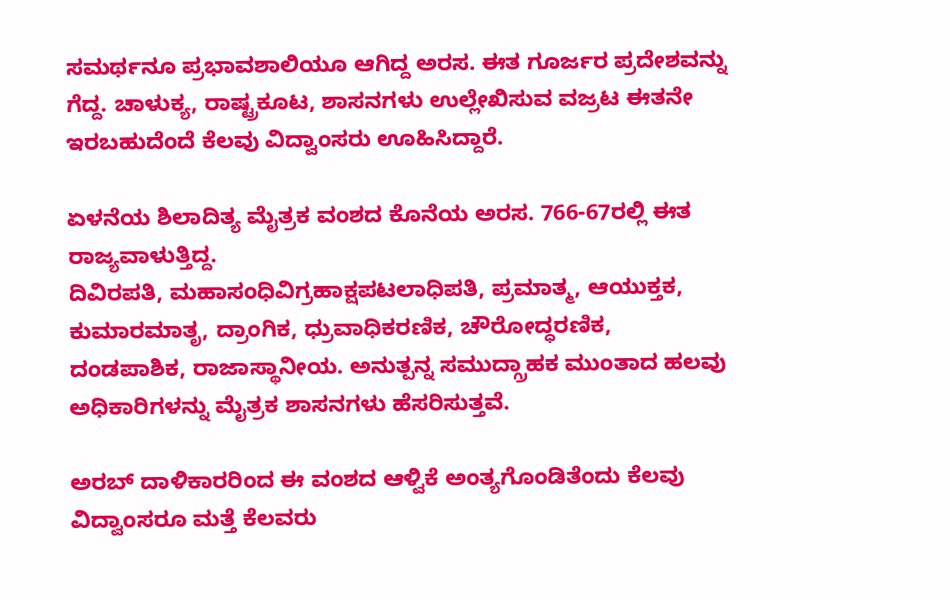ಸಮರ್ಥನೂ ಪ್ರಭಾವಶಾಲಿಯೂ ಆಗಿದ್ದ ಅರಸ. ಈತ ಗೂರ್ಜರ ಪ್ರದೇಶವನ್ನು ಗೆದ್ದ. ಚಾಳುಕ್ಯ, ರಾಷ್ಟ್ರಕೂಟ, ಶಾಸನಗಳು ಉಲ್ಲೇಖಿಸುವ ವಜ್ರಟ ಈತನೇ ಇರಬಹುದೆಂದೆ ಕೆಲವು ವಿದ್ವಾಂಸರು ಊಹಿಸಿದ್ದಾರೆ.

ಏಳನೆಯ ಶಿಲಾದಿತ್ಯ ಮೈತ್ರಕ ವಂಶದ ಕೊನೆಯ ಅರಸ. 766-67ರಲ್ಲಿ ಈತ ರಾಜ್ಯವಾಳುತ್ತಿದ್ದ.
ದಿವಿರಪತಿ, ಮಹಾಸಂಧಿವಿಗ್ರಹಾಕ್ಷಪಟಲಾಧಿಪತಿ, ಪ್ರಮಾತ್ಮ, ಆಯುಕ್ತಕ, ಕುಮಾರಮಾತೃ, ದ್ರಾಂಗಿಕ, ಧ್ರುವಾಧಿಕರಣಿಕ, ಚೌರೋದ್ಧರಣಿಕ, ದಂಡಪಾಶಿಕ, ರಾಜಾಸ್ಥಾನೀಯ. ಅನುತ್ಪನ್ನ ಸಮುದ್ಗ್ರಾಹಕ ಮುಂತಾದ ಹಲವು ಅಧಿಕಾರಿಗಳನ್ನು ಮೈತ್ರಕ ಶಾಸನಗಳು ಹೆಸರಿಸುತ್ತವೆ.

ಅರಬ್ ದಾಳಿಕಾರರಿಂದ ಈ ವಂಶದ ಆಳ್ವಿಕೆ ಅಂತ್ಯಗೊಂಡಿತೆಂದು ಕೆಲವು ವಿದ್ವಾಂಸರೂ ಮತ್ತೆ ಕೆಲವರು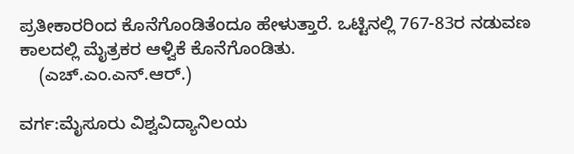ಪ್ರತೀಕಾರರಿಂದ ಕೊನೆಗೊಂಡಿತೆಂದೂ ಹೇಳುತ್ತಾರೆ. ಒಟ್ಟಿನಲ್ಲಿ 767-83ರ ನಡುವಣ ಕಾಲದಲ್ಲಿ ಮೈತ್ರಕರ ಆಳ್ವಿಕೆ ಕೊನೆಗೊಂಡಿತು.
    (ಎಚ್.ಎಂ.ಎನ್.ಆರ್.)

ವರ್ಗ:ಮೈಸೂರು ವಿಶ್ವವಿದ್ಯಾನಿಲಯ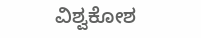ವಿಶ್ವಕೋಶ